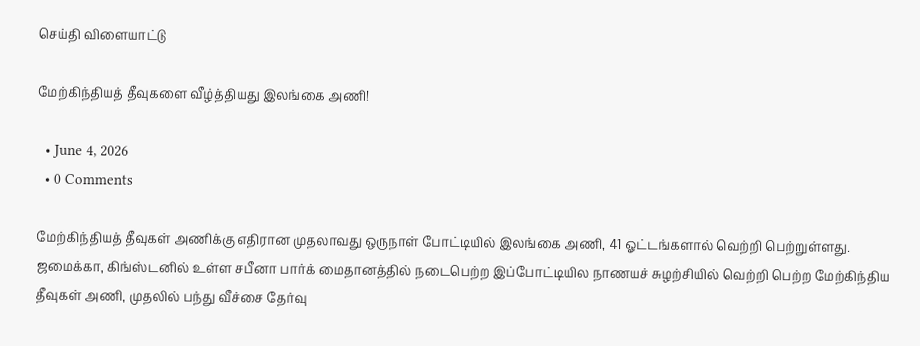செய்தி விளையாட்டு

மேற்கிந்தியத் தீவுகளை வீழ்த்தியது இலங்கை அணி!

  • June 4, 2026
  • 0 Comments

மேற்கிந்தியத் தீவுகள் அணிக்கு எதிரான முதலாவது ஒருநாள் போட்டியில் இலங்கை அணி, 41 ஓட்டங்களால் வெற்றி பெற்றுள்ளது. ஜமைக்கா, கிங்ஸ்டனில் உள்ள சபீனா பார்க் மைதானத்தில் நடைபெற்ற இப்போட்டியில நாணயச் சுழற்சியில் வெற்றி பெற்ற மேற்கிந்திய தீவுகள் அணி, முதலில் பந்து வீச்சை தேர்வு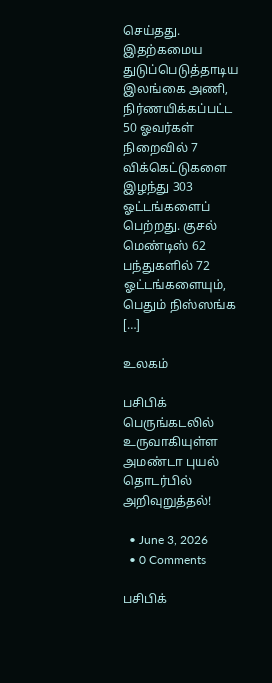செய்தது. இதற்கமைய துடுப்பெடுத்தாடிய இலங்கை அணி, நிர்ணயிக்கப்பட்ட 50 ஓவர்கள் நிறைவில் 7 விக்கெட்டுகளை இழந்து 303 ஓட்டங்களைப் பெற்றது. குசல் மெண்டிஸ் 62 பந்துகளில் 72 ஓட்டங்களையும், பெதும் நிஸ்ஸங்க […]

உலகம்

பசிபிக் பெருங்கடலில் உருவாகியுள்ள அமண்டா புயல் தொடர்பில் அறிவுறுத்தல்!

  • June 3, 2026
  • 0 Comments

பசிபிக்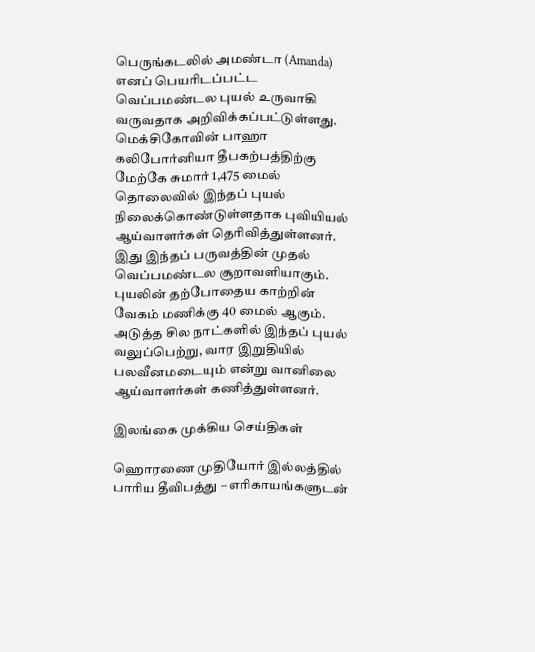பெருங்கடலில் அமண்டா (Amanda) எனப் பெயரிடப்பட்ட வெப்பமண்டல புயல் உருவாகி வருவதாக அறிவிக்கப்பட்டுள்ளது. மெக்சிகோவின் பாஹா கலிபோர்னியா தீபகற்பத்திற்கு மேற்கே சுமார் 1,475 மைல் தொலைவில் இந்தப் புயல் நிலைக்கொண்டுள்ளதாக புவியியல் ஆய்வாளர்கள் தெரிவித்துள்ளனர். இது இந்தப் பருவத்தின் முதல் வெப்பமண்டல சூறாவளியாகும். புயலின் தற்போதைய காற்றின் வேகம் மணிக்கு 40 மைல் ஆகும். அடுத்த சில நாட்களில் இந்தப் புயல் வலுப்பெற்று, வார இறுதியில் பலவீனமடையும் என்று வானிலை ஆய்வாளர்கள் கணித்துள்ளனர்.

இலங்கை முக்கிய செய்திகள்

ஹொரணை முதியோர் இல்லத்தில் பாரிய தீவிபத்து – எரிகாயங்களுடன்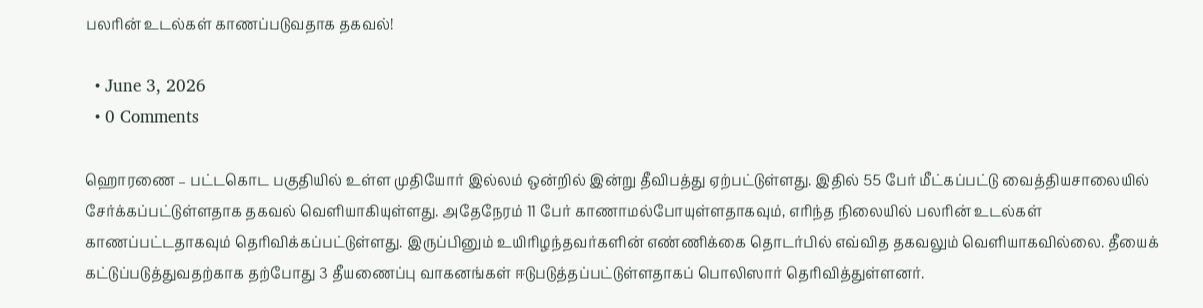பலரின் உடல்கள் காணப்படுவதாக தகவல்!

  • June 3, 2026
  • 0 Comments

ஹொரணை – பட்டகொட பகுதியில் உள்ள முதியோர் இல்லம் ஒன்றில் இன்று தீவிபத்து ஏற்பட்டுள்ளது. இதில் 55 பேர் மீட்கப்பட்டு வைத்தியசாலையில் சேர்க்கப்பட்டுள்ளதாக தகவல் வெளியாகியுள்ளது. அதேநேரம் 11 பேர் காணாமல்போயுள்ளதாகவும், எரிந்த நிலையில் பலரின் உடல்கள் காணப்பட்டதாகவும் தெரிவிக்கப்பட்டுள்ளது. இருப்பினும் உயிரிழந்தவர்களின் எண்ணிக்கை தொடர்பில் எவ்வித தகவலும் வெளியாகவில்லை. தீயைக் கட்டுப்படுத்துவதற்காக தற்போது 3 தீயணைப்பு வாகனங்கள் ஈடுபடுத்தப்பட்டுள்ளதாகப் பொலிஸார் தெரிவித்துள்ளனர்.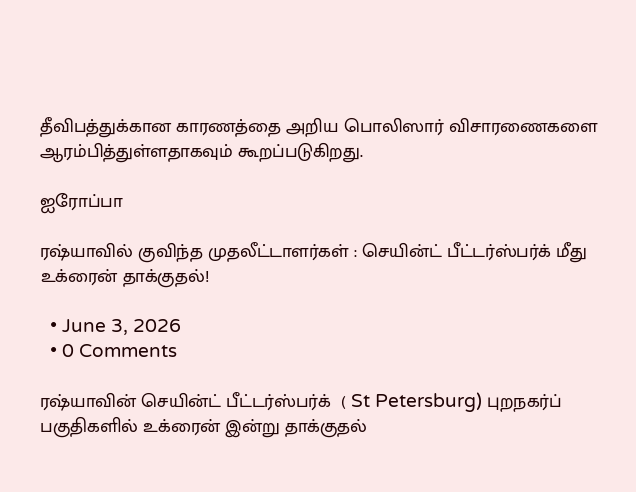தீவிபத்துக்கான காரணத்தை அறிய பொலிஸார் விசாரணைகளை ஆரம்பித்துள்ளதாகவும் கூறப்படுகிறது.

ஐரோப்பா

ரஷ்யாவில் குவிந்த முதலீட்டாளர்கள் : செயின்ட் பீட்டர்ஸ்பர்க் மீது உக்ரைன் தாக்குதல்!

  • June 3, 2026
  • 0 Comments

ரஷ்யாவின் செயின்ட் பீட்டர்ஸ்பர்க்  ( St Petersburg) புறநகர்ப் பகுதிகளில் உக்ரைன் இன்று தாக்குதல்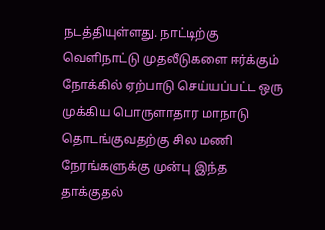நடத்தியுள்ளது. நாட்டிற்கு வெளிநாட்டு முதலீடுகளை ஈர்க்கும் நோக்கில் ஏற்பாடு செய்யப்பட்ட ஒரு முக்கிய பொருளாதார மாநாடு தொடங்குவதற்கு சில மணி நேரங்களுக்கு முன்பு இந்த தாக்குதல்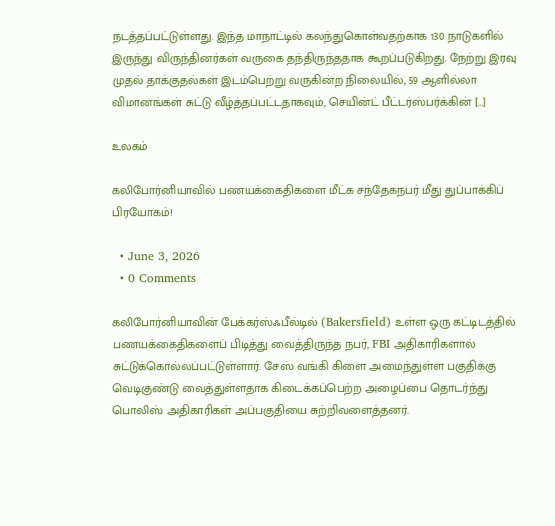நடத்தப்பட்டுள்ளது. இந்த மாநாட்டில் கலந்துகொள்வதற்காக 130 நாடுகளில் இருந்து விருந்தினர்கள் வருகை தந்திருந்ததாக கூறப்படுகிறது. நேற்று இரவு முதல் தாக்குதல்கள் இடம்பெற்று வருகின்ற நிலையில், 59 ஆளில்லா விமானங்கள் சுட்டு வீழ்த்தப்பட்டதாகவும், செயின்ட் பீட்டர்ஸ்பர்க்கின் […]

உலகம்

கலிபோர்னியாவில் பணயக்கைதிகளை மீட்க சந்தேகநபர் மீது துப்பாக்கிப் பிரயோகம்!

  • June 3, 2026
  • 0 Comments

கலிபோர்னியாவின் பேக்கர்ஸ்ஃபீல்டில் (Bakersfield) உள்ள ஒரு கட்டிடத்தில் பணயக்கைதிகளைப் பிடித்து வைத்திருந்த நபர், FBI அதிகாரிகளால் சுட்டுக்கொல்லப்பட்டுள்ளார். சேஸ் வங்கி கிளை அமைந்துள்ள பகுதிக்கு வெடிகுண்டு வைத்துள்ளதாக கிடைக்கப்பெற்ற அழைப்பை தொடர்ந்து பொலிஸ் அதிகாரிகள் அப்பகுதியை சுற்றிவளைத்தனர்.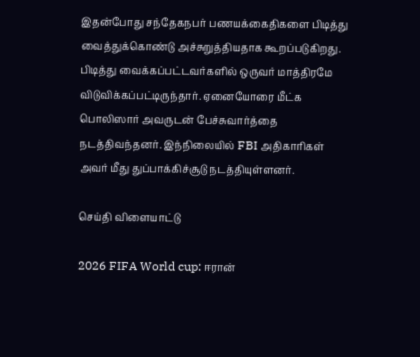இதன்போது சந்தேகநபர் பணயக்கைதிகளை பிடித்து வைத்துக்கொண்டு அச்சுறுத்தியதாக கூறப்படுகிறது. பிடித்து வைக்கப்பட்டவர்களில் ஒருவர் மாத்திரமே விடுவிக்கப்பட்டிருந்தார். ஏனையோரை மீட்க பொலிஸார் அவருடன் பேச்சுவார்த்தை நடத்திவந்தனர். இந்நிலையில் FBI அதிகாரிகள் அவர் மீது துப்பாக்கிச்சூடு நடத்தியுள்ளனர்.

செய்தி விளையாட்டு

2026 FIFA World cup: ஈரான்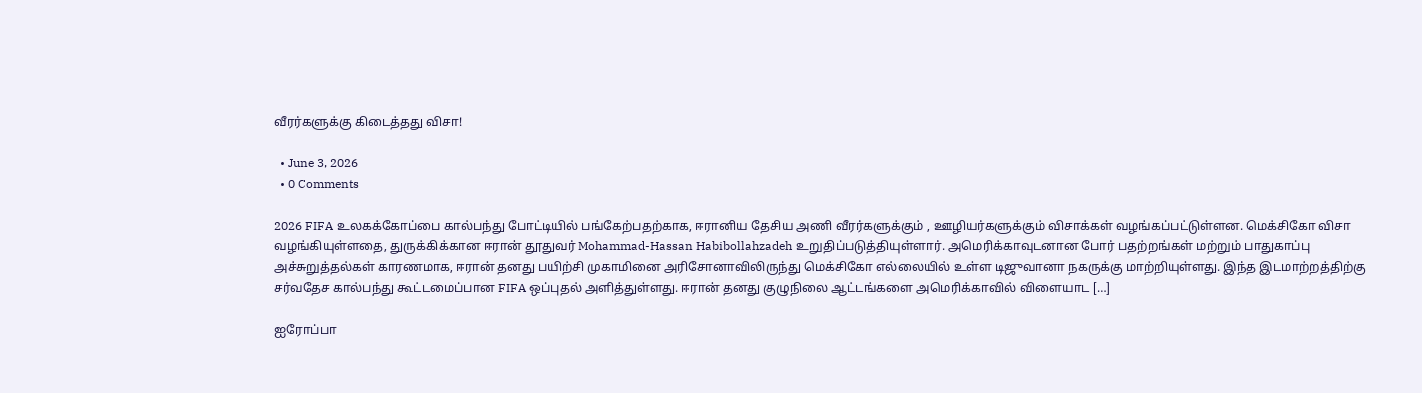வீரர்களுக்கு கிடைத்தது விசா!

  • June 3, 2026
  • 0 Comments

2026 FIFA உலகக்கோப்பை கால்பந்து போட்டியில் பங்கேற்பதற்காக, ஈரானிய தேசிய அணி வீரர்களுக்கும் , ஊழியர்களுக்கும் விசாக்கள் வழங்கப்பட்டுள்ளன. மெக்சிகோ விசா வழங்கியுள்ளதை, துருக்கிக்கான ஈரான் தூதுவர் Mohammad-Hassan Habibollahzadeh உறுதிப்படுத்தியுள்ளார். அமெரிக்காவுடனான போர் பதற்றங்கள் மற்றும் பாதுகாப்பு அச்சுறுத்தல்கள் காரணமாக, ஈரான் தனது பயிற்சி முகாமினை அரிசோனாவிலிருந்து மெக்சிகோ எல்லையில் உள்ள டிஜுவானா நகருக்கு மாற்றியுள்ளது. இந்த இடமாற்றத்திற்கு சர்வதேச கால்பந்து கூட்டமைப்பான FIFA ஒப்புதல் அளித்துள்ளது. ஈரான் தனது குழுநிலை ஆட்டங்களை அமெரிக்காவில் விளையாட […]

ஐரோப்பா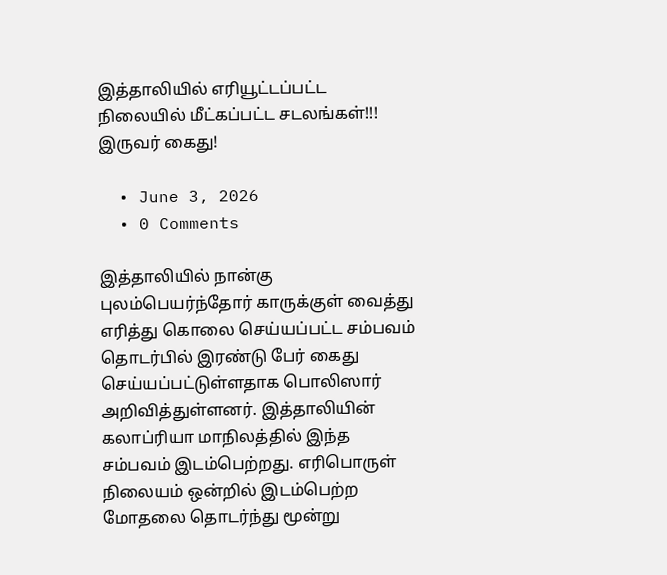இத்தாலியில் எரியூட்டப்பட்ட நிலையில் மீட்கப்பட்ட சடலங்கள்!!! இருவர் கைது!

  • June 3, 2026
  • 0 Comments

இத்தாலியில் நான்கு புலம்பெயர்ந்தோர் காருக்குள் வைத்து எரித்து கொலை செய்யப்பட்ட சம்பவம் தொடர்பில் இரண்டு பேர் கைது செய்யப்பட்டுள்ளதாக பொலிஸார் அறிவித்துள்ளனர். இத்தாலியின் கலாப்ரியா மாநிலத்தில் இந்த சம்பவம் இடம்பெற்றது. எரிபொருள் நிலையம் ஒன்றில் இடம்பெற்ற மோதலை தொடர்ந்து மூன்று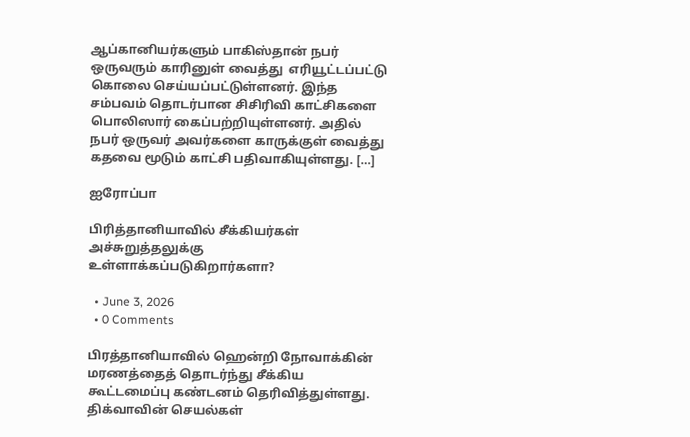ஆப்கானியர்களும் பாகிஸ்தான் நபர் ஒருவரும் காரினுள் வைத்து  எரியூட்டப்பட்டு கொலை செய்யப்பட்டுள்ளனர். இந்த சம்பவம் தொடர்பான சிசிரிவி காட்சிகளை பொலிஸார் கைப்பற்றியுள்ளனர். அதில் நபர் ஒருவர் அவர்களை காருக்குள் வைத்து கதவை மூடும் காட்சி பதிவாகியுள்ளது. […]

ஐரோப்பா

பிரித்தானியாவில் சீக்கியர்கள் அச்சுறுத்தலுக்கு உள்ளாக்கப்படுகிறார்களா?

  • June 3, 2026
  • 0 Comments

பிரத்தானியாவில் ஹென்றி நோவாக்கின் மரணத்தைத் தொடர்ந்து சீக்கிய கூட்டமைப்பு கண்டனம் தெரிவித்துள்ளது. திக்வாவின் செயல்கள்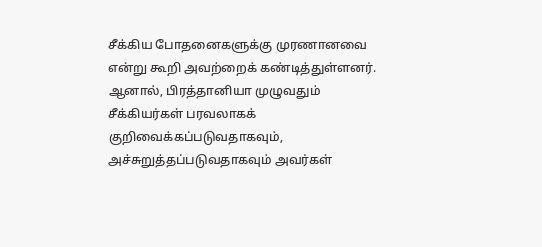சீக்கிய போதனைகளுக்கு முரணானவை என்று கூறி அவற்றைக் கண்டித்துள்ளனர். ஆனால், பிரத்தானியா முழுவதும் சீக்கியர்கள் பரவலாகக் குறிவைக்கப்படுவதாகவும், அச்சுறுத்தப்படுவதாகவும் அவர்கள்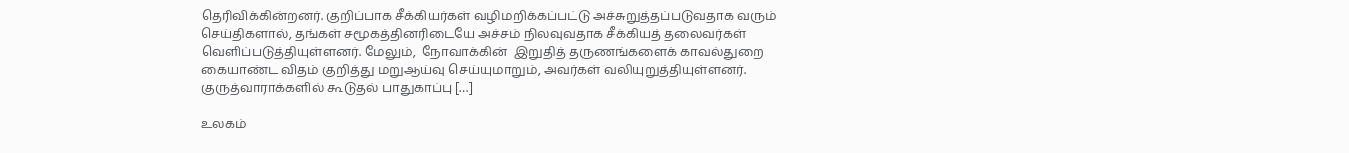தெரிவிக்கின்றனர். குறிப்பாக சீக்கியர்கள் வழிமறிக்கப்பட்டு அச்சுறுத்தப்படுவதாக வரும் செய்திகளால், தங்கள் சமூகத்தினரிடையே அச்சம் நிலவுவதாக சீக்கியத் தலைவர்கள் வெளிப்படுத்தியுள்ளனர். மேலும்,  நோவாக்கின்  இறுதித் தருணங்களைக் காவல்துறை கையாண்ட விதம் குறித்து மறுஆய்வு செய்யுமாறும், அவர்கள் வலியுறுத்தியுள்ளனர். குருத்வாராக்களில் கூடுதல் பாதுகாப்பு […]

உலகம்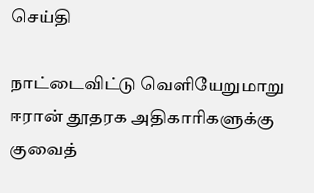செய்தி

நாட்டைவிட்டு வெளியேறுமாறு ஈரான் தூதரக அதிகாரிகளுக்கு குவைத்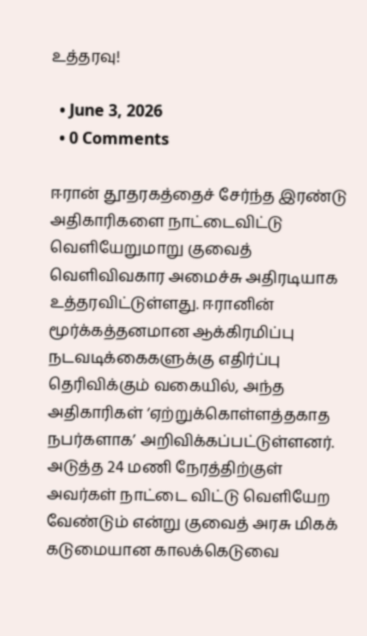உத்தரவு!

  • June 3, 2026
  • 0 Comments

ஈரான் தூதரகத்தைச் சேர்ந்த இரண்டு அதிகாரிகளை நாட்டைவிட்டு வெளியேறுமாறு குவைத் வெளிவிவகார அமைச்சு அதிரடியாக உத்தரவிட்டுள்ளது. ஈரானின் மூர்க்கத்தனமான ஆக்கிரமிப்பு நடவடிக்கைகளுக்கு எதிர்ப்பு தெரிவிக்கும் வகையில், அந்த அதிகாரிகள் ‘ஏற்றுக்கொள்ளத்தகாத நபர்களாக’ அறிவிக்கப்பட்டுள்ளனர். அடுத்த 24 மணி நேரத்திற்குள் அவர்கள் நாட்டை விட்டு வெளியேற வேண்டும் என்று குவைத் அரசு மிகக் கடுமையான காலக்கெடுவை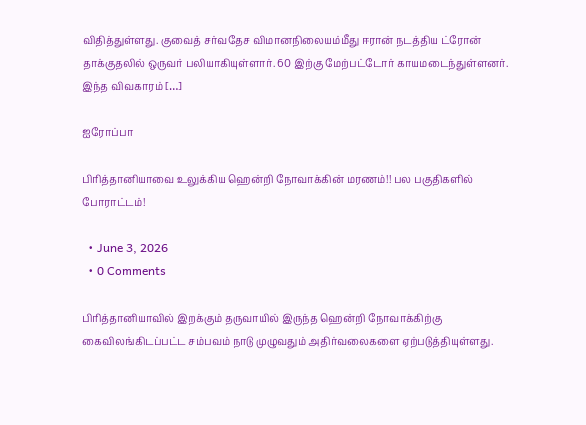விதித்துள்ளது. குவைத் சர்வதேச விமானநிலையம்மீது ஈரான் நடத்திய ட்ரோன் தாக்குதலில் ஒருவர் பலியாகியுள்ளார். 60 இற்கு மேற்பட்டோர் காயமடைந்துள்ளனர். இந்த விவகாரம் […]

ஐரோப்பா

பிரித்தானியாவை உலுக்கிய ஹென்றி நோவாக்கின் மரணம்!! பல பகுதிகளில் போராட்டம்!

  • June 3, 2026
  • 0 Comments

பிரித்தானியாவில் இறக்கும் தருவாயில் இருந்த ஹென்றி நோவாக்கிற்கு கைவிலங்கிடப்பட்ட சம்பவம் நாடு முழுவதும் அதிர்வலைகளை ஏற்படுத்தியுள்ளது.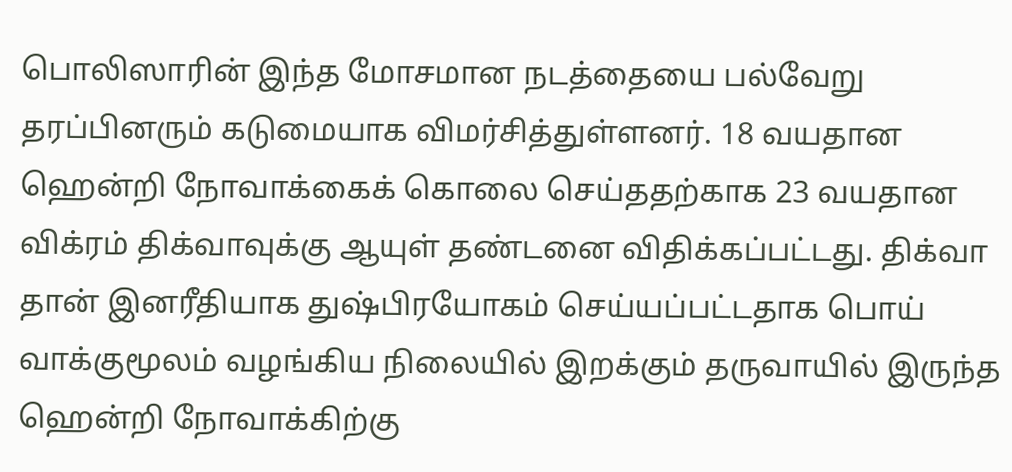பொலிஸாரின் இந்த மோசமான நடத்தையை பல்வேறு தரப்பினரும் கடுமையாக விமர்சித்துள்ளனர். 18 வயதான ஹென்றி நோவாக்கைக் கொலை செய்ததற்காக 23 வயதான விக்ரம் திக்வாவுக்கு ஆயுள் தண்டனை விதிக்கப்பட்டது. திக்வா தான் இனரீதியாக துஷ்பிரயோகம் செய்யப்பட்டதாக பொய் வாக்குமூலம் வழங்கிய நிலையில் இறக்கும் தருவாயில் இருந்த  ஹென்றி நோவாக்கிற்கு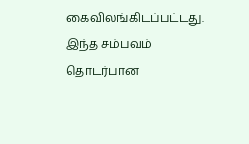கைவிலங்கிடப்பட்டது. இந்த சம்பவம் தொடர்பான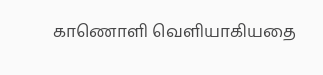காணொளி வெளியாகியதை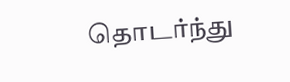தொடர்ந்து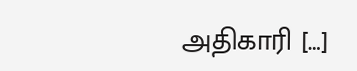அதிகாரி […]